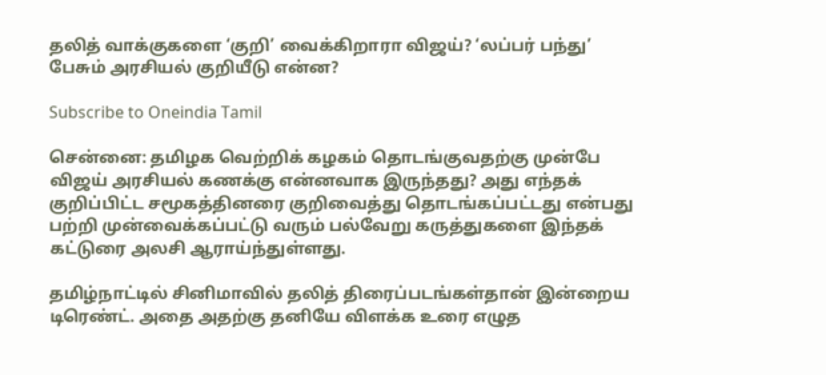தலித் வாக்குகளை ‘குறி’ வைக்கிறாரா விஜய்? ‘லப்பர் பந்து’ பேசும் அரசியல் குறியீடு என்ன?

Subscribe to Oneindia Tamil

சென்னை: தமிழக வெற்றிக் கழகம் தொடங்குவதற்கு முன்பே விஜய் அரசியல் கணக்கு என்னவாக இருந்தது? அது எந்தக் குறிப்பிட்ட சமூகத்தினரை குறிவைத்து தொடங்கப்பட்டது என்பது பற்றி முன்வைக்கப்பட்டு வரும் பல்வேறு கருத்துகளை இந்தக் கட்டுரை அலசி ஆராய்ந்துள்ளது.

தமிழ்நாட்டில் சினிமாவில் தலித் திரைப்படங்கள்தான் இன்றைய டிரெண்ட். அதை அதற்கு தனியே விளக்க உரை எழுத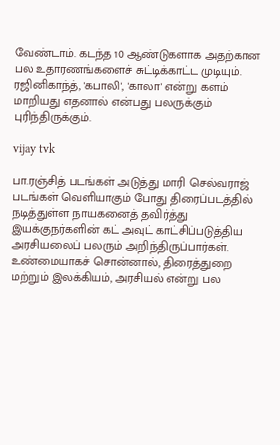வேண்டாம். கடந்த 10 ஆண்டுகளாக அதற்கான பல உதாரணங்களைச் சுட்டிக்காட்ட முடியும். ரஜினிகாந்த், 'கபாலி', 'காலா' என்று களம் மாறியது எதனால் என்பது பலருக்கும் புரிந்திருக்கும்.

vijay tvk

பா.ரஞ்சித் படங்கள் அடுத்து மாரி செல்வராஜ் படங்கள் வெளியாகும் போது திரைப்படத்தில் நடித்துள்ள நாயகனைத் தவிர்த்து இயக்குநர்களின் கட் அவுட் காட்சிப்படுத்திய அரசியலைப் பலரும் அறிந்திருப்பார்கள். உண்மையாகச் சொன்னால், திரைத்துறை மற்றும் இலக்கியம், அரசியல் என்று பல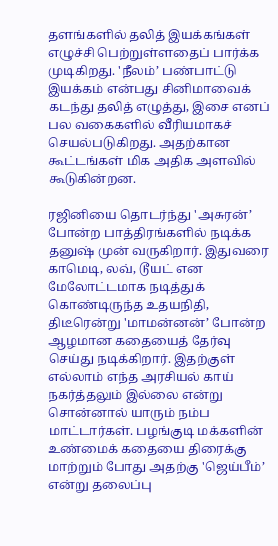தளங்களில் தலித் இயக்கங்கள் எழுச்சி பெற்றுள்ளதைப் பார்க்க முடிகிறது. 'நீலம்’ பண்பாட்டு இயக்கம் என்பது சினிமாவைக் கடந்து தலித் எழுத்து, இசை எனப் பல வகைகளில் வீரியமாகச் செயல்படுகிறது. அதற்கான கூட்டங்கள் மிக அதிக அளவில் கூடுகின்றன.

ரஜினியை தொடர்ந்து 'அசுரன்’ போன்ற பாத்திரங்களில் நடிக்க தனுஷ் முன் வருகிறார். இதுவரை காமெடி, லவ், டூயட் என மேலோட்டமாக நடித்துக் கொண்டிருந்த உதயநிதி, திடீரென்று 'மாமன்னன்’ போன்ற ஆழமான கதையைத் தேர்வு செய்து நடிக்கிறார். இதற்குள் எல்லாம் எந்த அரசியல் காய் நகர்த்தலும் இல்லை என்று சொன்னால் யாரும் நம்ப மாட்டார்கள். பழங்குடி மக்களின் உண்மைக் கதையை திரைக்கு மாற்றும் போது அதற்கு 'ஜெய்பீம்’ என்று தலைப்பு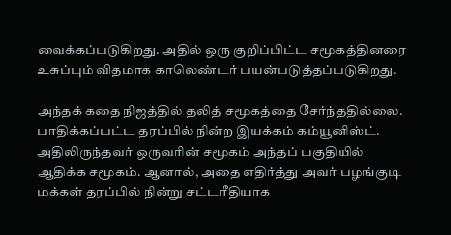வைக்கப்படுகிறது. அதில் ஒரு குறிப்பிட்ட சமூகத்தினரை உசுப்பும் விதமாக காலெண்டர் பயன்படுத்தப்படுகிறது.

அந்தக் கதை நிஜத்தில் தலித் சமூகத்தை சேர்ந்ததில்லை. பாதிக்கப்பட்ட தரப்பில் நின்ற இயக்கம் கம்யூனிஸ்ட். அதிலிருந்தவர் ஒருவரின் சமூகம் அந்தப் பகுதியில் ஆதிக்க சமூகம். ஆனால், அதை எதிர்த்து அவர் பழங்குடி மக்கள் தரப்பில் நின்று சட்டரீதியாக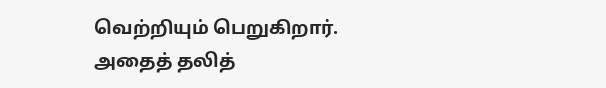வெற்றியும் பெறுகிறார். அதைத் தலித்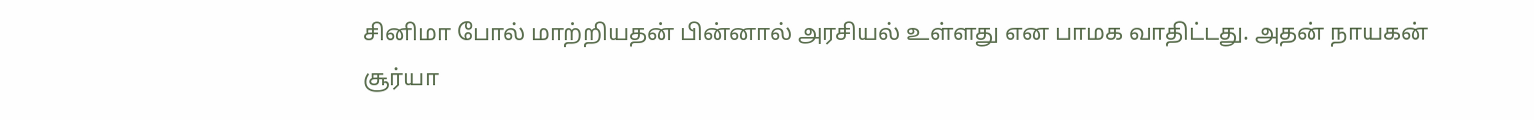சினிமா போல் மாற்றியதன் பின்னால் அரசியல் உள்ளது என பாமக வாதிட்டது. அதன் நாயகன் சூர்யா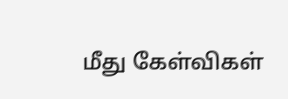மீது கேள்விகள்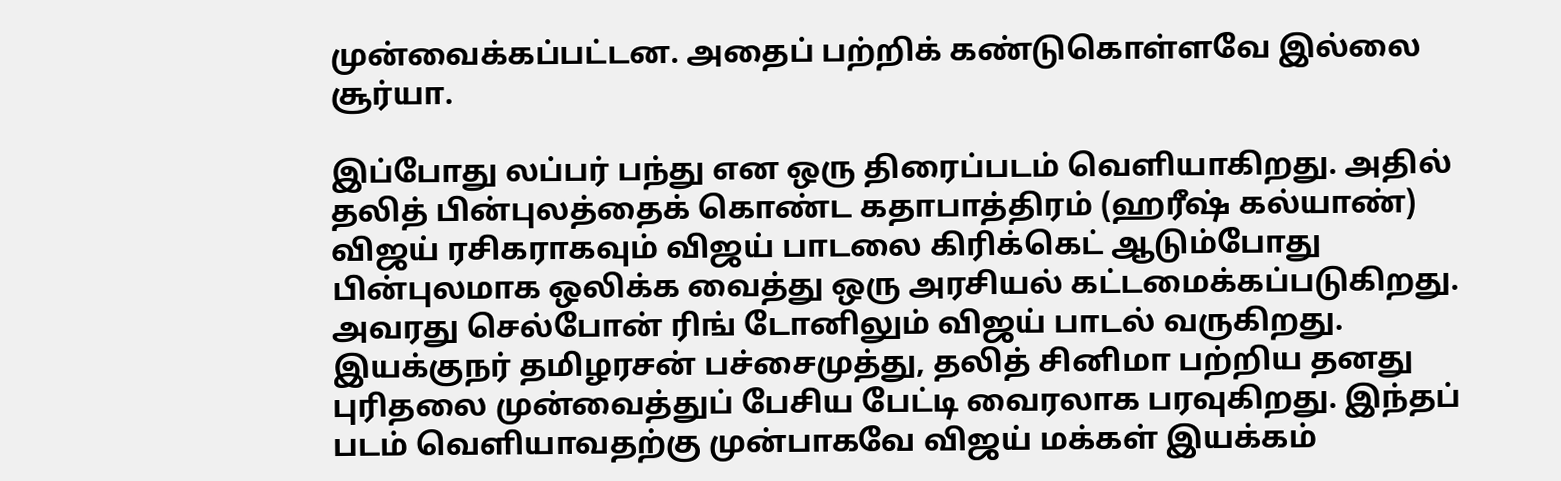முன்வைக்கப்பட்டன. அதைப் பற்றிக் கண்டுகொள்ளவே இல்லை சூர்யா.

இப்போது லப்பர் பந்து என ஒரு திரைப்படம் வெளியாகிறது. அதில் தலித் பின்புலத்தைக் கொண்ட கதாபாத்திரம் (ஹரீஷ் கல்யாண்) விஜய் ரசிகராகவும் விஜய் பாடலை கிரிக்கெட் ஆடும்போது பின்புலமாக ஒலிக்க வைத்து ஒரு அரசியல் கட்டமைக்கப்படுகிறது. அவரது செல்போன் ரிங் டோனிலும் விஜய் பாடல் வருகிறது. இயக்குநர் தமிழரசன் பச்சைமுத்து, தலித் சினிமா பற்றிய தனது புரிதலை முன்வைத்துப் பேசிய பேட்டி வைரலாக பரவுகிறது. இந்தப் படம் வெளியாவதற்கு முன்பாகவே விஜய் மக்கள் இயக்கம்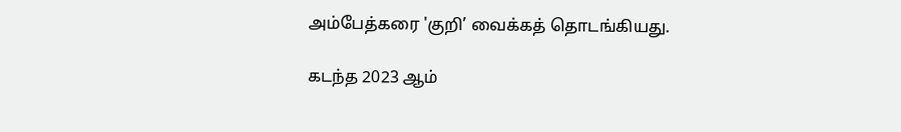அம்பேத்கரை 'குறி’ வைக்கத் தொடங்கியது.

கடந்த 2023 ஆம்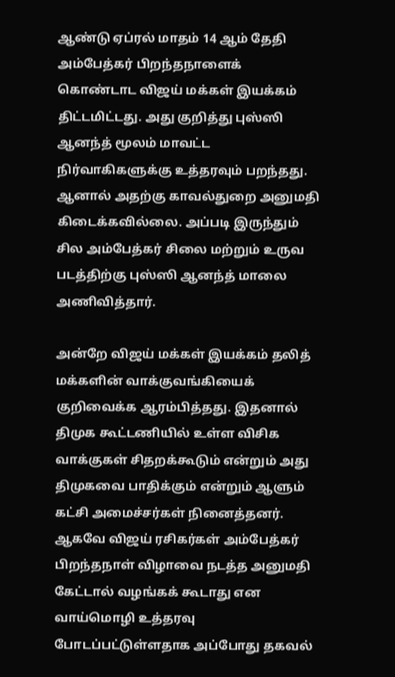ஆண்டு ஏப்ரல் மாதம் 14 ஆம் தேதி அம்பேத்கர் பிறந்தநாளைக் கொண்டாட விஜய் மக்கள் இயக்கம் திட்டமிட்டது. அது குறித்து புஸ்ஸி ஆனந்த் மூலம் மாவட்ட நிர்வாகிகளுக்கு உத்தரவும் பறந்தது. ஆனால் அதற்கு காவல்துறை அனுமதி கிடைக்கவில்லை. அப்படி இருந்தும் சில அம்பேத்கர் சிலை மற்றும் உருவ படத்திற்கு புஸ்ஸி ஆனந்த் மாலை அணிவித்தார்.

அன்றே விஜய் மக்கள் இயக்கம் தலித் மக்களின் வாக்குவங்கியைக் குறிவைக்க ஆரம்பித்தது. இதனால் திமுக கூட்டணியில் உள்ள விசிக வாக்குகள் சிதறக்கூடும் என்றும் அது திமுகவை பாதிக்கும் என்றும் ஆளும் கட்சி அமைச்சர்கள் நினைத்தனர். ஆகவே விஜய் ரசிகர்கள் அம்பேத்கர் பிறந்தநாள் விழாவை நடத்த அனுமதி கேட்டால் வழங்கக் கூடாது என வாய்மொழி உத்தரவு போடப்பட்டுள்ளதாக அப்போது தகவல்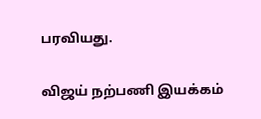பரவியது.

விஜய் நற்பணி இயக்கம்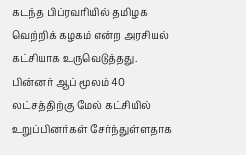கடந்த பிப்ரவரியில் தமிழக வெற்றிக் கழகம் என்ற அரசியல் கட்சியாக உருவெடுத்தது. பின்னர் ஆப் மூலம் 40 லட்சத்திற்கு மேல் கட்சியில் உறுப்பினர்கள் சேர்ந்துள்ளதாக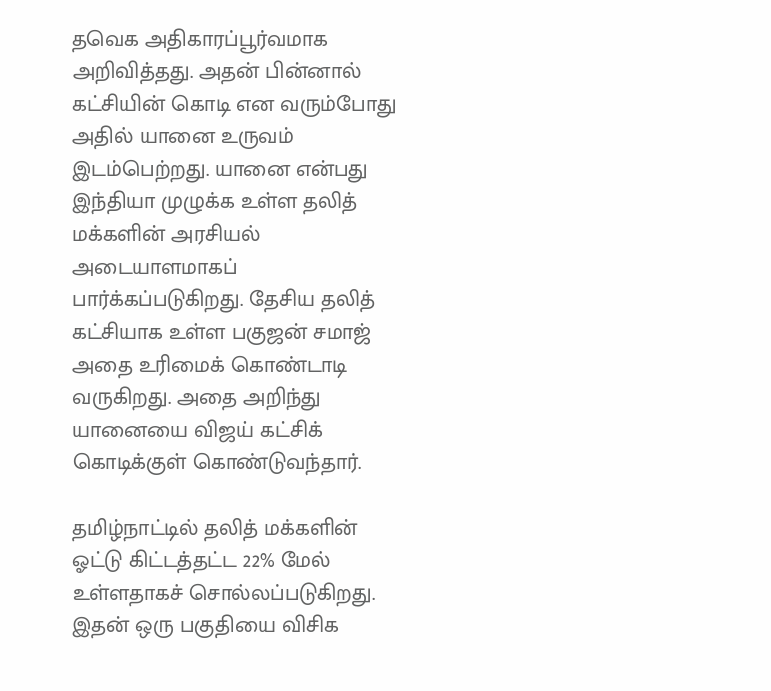தவெக அதிகாரப்பூர்வமாக அறிவித்தது. அதன் பின்னால் கட்சியின் கொடி என வரும்போது அதில் யானை உருவம் இடம்பெற்றது. யானை என்பது இந்தியா முழுக்க உள்ள தலித் மக்களின் அரசியல் அடையாளமாகப் பார்க்கப்படுகிறது. தேசிய தலித் கட்சியாக உள்ள பகுஜன் சமாஜ் அதை உரிமைக் கொண்டாடி வருகிறது. அதை அறிந்து யானையை விஜய் கட்சிக் கொடிக்குள் கொண்டுவந்தார்.

தமிழ்நாட்டில் தலித் மக்களின் ஓட்டு கிட்டத்தட்ட 22% மேல் உள்ளதாகச் சொல்லப்படுகிறது. இதன் ஒரு பகுதியை விசிக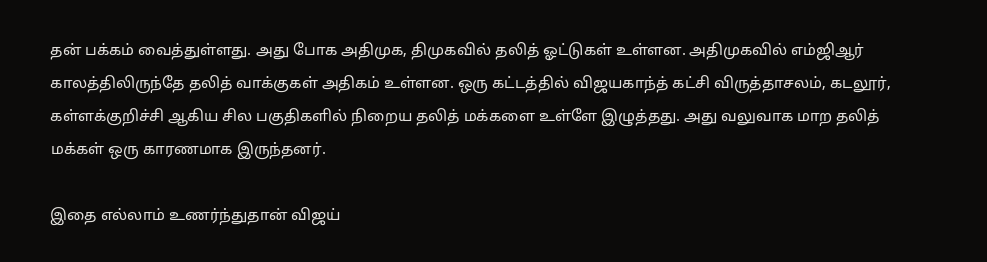தன் பக்கம் வைத்துள்ளது. அது போக அதிமுக, திமுகவில் தலித் ஓட்டுகள் உள்ளன. அதிமுகவில் எம்ஜிஆர் காலத்திலிருந்தே தலித் வாக்குகள் அதிகம் உள்ளன. ஒரு கட்டத்தில் விஜயகாந்த் கட்சி விருத்தாசலம், கடலூர், கள்ளக்குறிச்சி ஆகிய சில பகுதிகளில் நிறைய தலித் மக்களை உள்ளே இழுத்தது. அது வலுவாக மாற தலித் மக்கள் ஒரு காரணமாக இருந்தனர்.

இதை எல்லாம் உணர்ந்துதான் விஜய்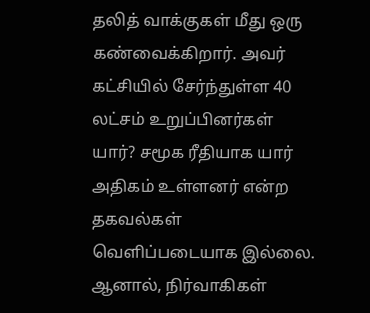தலித் வாக்குகள் மீது ஒரு கண்வைக்கிறார். அவர் கட்சியில் சேர்ந்துள்ள 40 லட்சம் உறுப்பினர்கள் யார்? சமூக ரீதியாக யார் அதிகம் உள்ளனர் என்ற தகவல்கள் வெளிப்படையாக இல்லை. ஆனால், நிர்வாகிகள்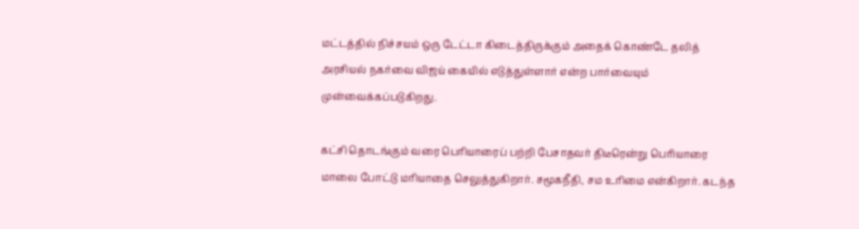மட்டத்தில் நிச்சயம் ஒரு டேட்டா கிடைத்திருக்கும் அதைக் கொண்டே தலித் அரசியல் நகர்வை விஜய் கையில் எடுத்துள்ளார் என்ற பார்வையும் முன்வைக்கப்படுகிறது.

கட்சி தொடங்கும் வரை பெரியாரைப் பற்றி பேசாதவர் திடீரென்று பெரியாரை மாலை போட்டு மரியாதை செலுத்துகிறார். சமூகநீதி, சம உரிமை என்கிறார். கடந்த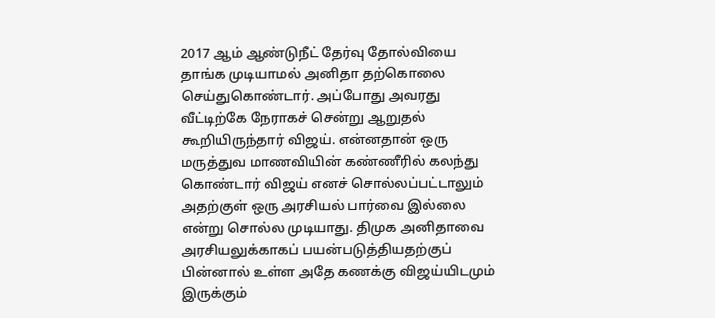2017 ஆம் ஆண்டுநீட் தேர்வு தோல்வியை தாங்க முடியாமல் அனிதா தற்கொலை செய்துகொண்டார். அப்போது அவரது வீட்டிற்கே நேராகச் சென்று ஆறுதல் கூறியிருந்தார் விஜய். என்னதான் ஒரு மருத்துவ மாணவியின் கண்ணீரில் கலந்து கொண்டார் விஜய் எனச் சொல்லப்பட்டாலும் அதற்குள் ஒரு அரசியல் பார்வை இல்லை என்று சொல்ல முடியாது. திமுக அனிதாவை அரசியலுக்காகப் பயன்படுத்தியதற்குப் பின்னால் உள்ள அதே கணக்கு விஜய்யிடமும் இருக்கும்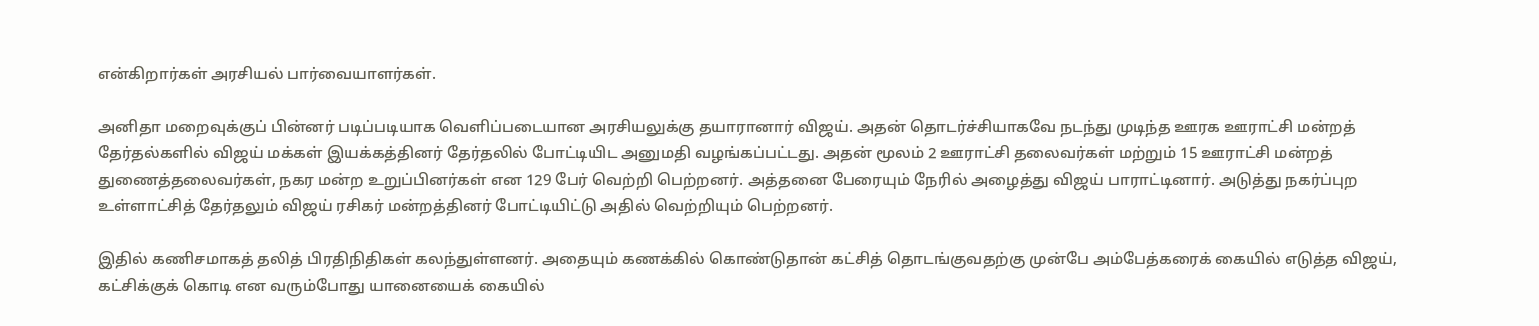என்கிறார்கள் அரசியல் பார்வையாளர்கள்.

அனிதா மறைவுக்குப் பின்னர் படிப்படியாக வெளிப்படையான அரசியலுக்கு தயாரானார் விஜய். அதன் தொடர்ச்சியாகவே நடந்து முடிந்த ஊரக ஊராட்சி மன்றத் தேர்தல்களில் விஜய் மக்கள் இயக்கத்தினர் தேர்தலில் போட்டியிட அனுமதி வழங்கப்பட்டது. அதன் மூலம் 2 ஊராட்சி தலைவர்கள் மற்றும் 15 ஊராட்சி மன்றத் துணைத்தலைவர்கள், நகர மன்ற உறுப்பினர்கள் என 129 பேர் வெற்றி பெற்றனர். அத்தனை பேரையும் நேரில் அழைத்து விஜய் பாராட்டினார். அடுத்து நகர்ப்புற உள்ளாட்சித் தேர்தலும் விஜய் ரசிகர் மன்றத்தினர் போட்டியிட்டு அதில் வெற்றியும் பெற்றனர்.

இதில் கணிசமாகத் தலித் பிரதிநிதிகள் கலந்துள்ளனர். அதையும் கணக்கில் கொண்டுதான் கட்சித் தொடங்குவதற்கு முன்பே அம்பேத்கரைக் கையில் எடுத்த விஜய், கட்சிக்குக் கொடி என வரும்போது யானையைக் கையில்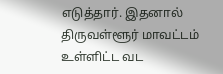எடுத்தார். இதனால் திருவள்ளூர் மாவட்டம் உள்ளிட்ட வட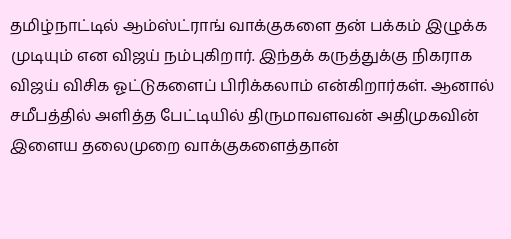தமிழ்நாட்டில் ஆம்ஸ்ட்ராங் வாக்குகளை தன் பக்கம் இழுக்க முடியும் என விஜய் நம்புகிறார். இந்தக் கருத்துக்கு நிகராக விஜய் விசிக ஓட்டுகளைப் பிரிக்கலாம் என்கிறார்கள். ஆனால் சமீபத்தில் அளித்த பேட்டியில் திருமாவளவன் அதிமுகவின் இளைய தலைமுறை வாக்குகளைத்தான்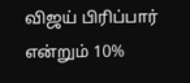விஜய் பிரிப்பார் என்றும் 10%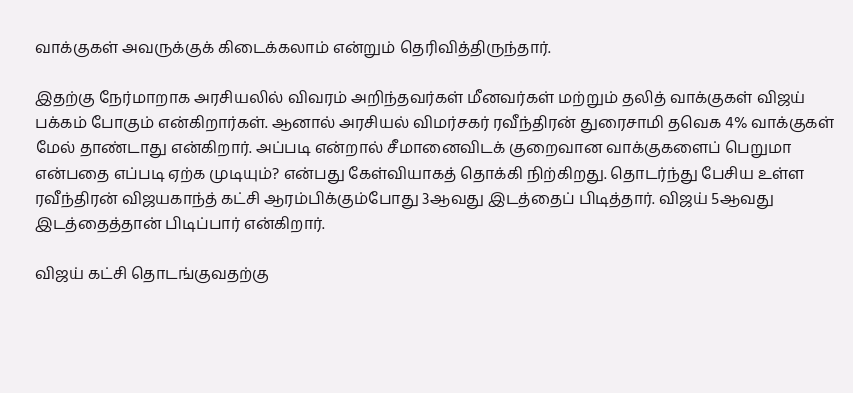வாக்குகள் அவருக்குக் கிடைக்கலாம் என்றும் தெரிவித்திருந்தார்.

இதற்கு நேர்மாறாக அரசியலில் விவரம் அறிந்தவர்கள் மீனவர்கள் மற்றும் தலித் வாக்குகள் விஜய் பக்கம் போகும் என்கிறார்கள். ஆனால் அரசியல் விமர்சகர் ரவீந்திரன் துரைசாமி தவெக 4% வாக்குகள் மேல் தாண்டாது என்கிறார். அப்படி என்றால் சீமானைவிடக் குறைவான வாக்குகளைப் பெறுமா என்பதை எப்படி ஏற்க முடியும்? என்பது கேள்வியாகத் தொக்கி நிற்கிறது. தொடர்ந்து பேசிய உள்ள ரவீந்திரன் விஜயகாந்த் கட்சி ஆரம்பிக்கும்போது 3ஆவது இடத்தைப் பிடித்தார். விஜய் 5ஆவது இடத்தைத்தான் பிடிப்பார் என்கிறார்.

விஜய் கட்சி தொடங்குவதற்கு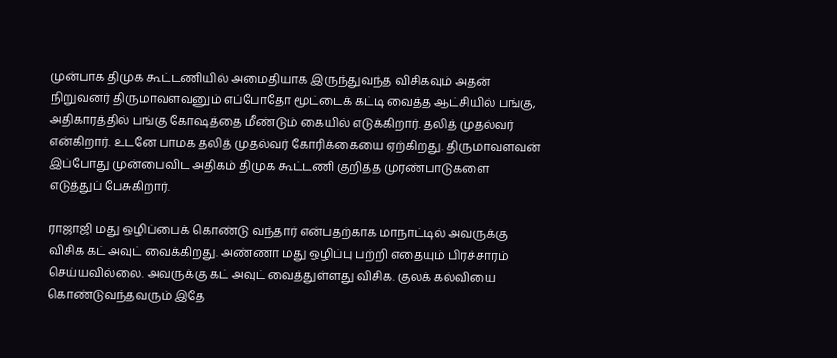முன்பாக திமுக கூட்டணியில் அமைதியாக இருந்துவந்த விசிகவும் அதன் நிறுவனர் திருமாவளவனும் எப்போதோ மூட்டைக் கட்டி வைத்த ஆட்சியில் பங்கு, அதிகாரத்தில் பங்கு கோஷத்தை மீண்டும் கையில் எடுக்கிறார். தலித் முதல்வர் என்கிறார். உடனே பாமக தலித் முதல்வர் கோரிக்கையை ஏற்கிறது. திருமாவளவன் இப்போது முன்பைவிட அதிகம் திமுக கூட்டணி குறித்த முரண்பாடுகளை எடுத்துப் பேசுகிறார்.

ராஜாஜி மது ஒழிப்பைக் கொண்டு வந்தார் என்பதற்காக மாநாட்டில் அவருக்கு விசிக கட் அவுட் வைக்கிறது. அண்ணா மது ஒழிப்பு பற்றி எதையும் பிரச்சாரம் செய்யவில்லை. அவருக்கு கட் அவுட் வைத்துள்ளது விசிக. குலக் கல்வியை கொண்டுவந்தவரும் இதே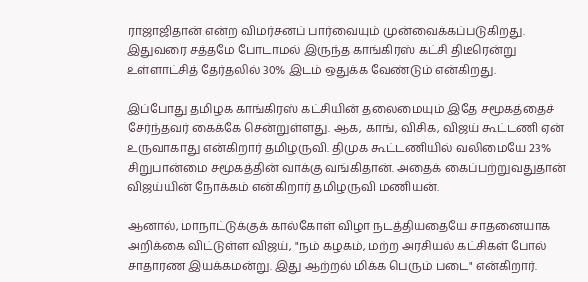ராஜாஜிதான் என்ற விமர்சனப் பார்வையும் முன்வைக்கப்படுகிறது. இதுவரை சத்தமே போடாமல் இருந்த காங்கிரஸ் கட்சி திடீரென்று உள்ளாட்சித் தேர்தலில் 30% இடம் ஒதுக்க வேண்டும் என்கிறது.

இப்போது தமிழக காங்கிரஸ் கட்சியின் தலைமையும் இதே சமூகத்தைச் சேர்ந்தவர் கைக்கே சென்றுள்ளது. ஆக, காங், விசிக, விஜய் கூட்டணி ஏன் உருவாகாது என்கிறார் தமிழருவி. திமுக கூட்டணியில் வலிமையே 23% சிறுபான்மை சமூகத்தின் வாக்கு வங்கிதான். அதைக் கைப்பற்றுவதுதான் விஜய்யின் நோக்கம் என்கிறார் தமிழருவி மணியன்.

ஆனால், மாநாட்டுக்குக் கால்கோள் விழா நடத்தியதையே சாதனையாக அறிக்கை விட்டுள்ள விஜய், "நம் கழகம், மற்ற அரசியல் கட்சிகள் போல் சாதாரண இயக்கமன்று. இது ஆற்றல் மிக்க பெரும் படை" என்கிறார்.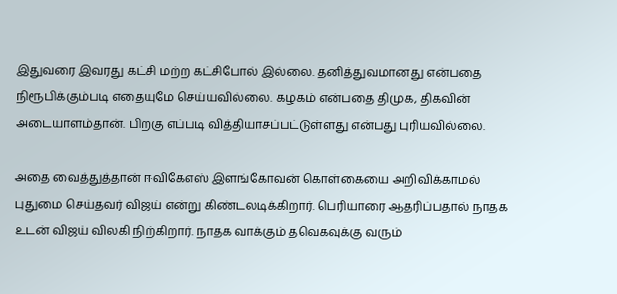இதுவரை இவரது கட்சி மற்ற கட்சிபோல் இல்லை. தனித்துவமானது என்பதை நிரூபிக்கும்படி எதையுமே செய்யவில்லை. கழகம் என்பதை திமுக, திகவின் அடையாளம்தான். பிறகு எப்படி வித்தியாசப்பட்டுள்ளது என்பது புரியவில்லை.

அதை வைத்துத்தான் ஈவிகேஎஸ் இளங்கோவன் கொள்கையை அறிவிக்காமல் புதுமை செய்தவர் விஜய் என்று கிண்டலடிக்கிறார். பெரியாரை ஆதரிப்பதால் நாதக உடன் விஜய் விலகி நிற்கிறார். நாதக வாக்கும் தவெகவுக்கு வரும்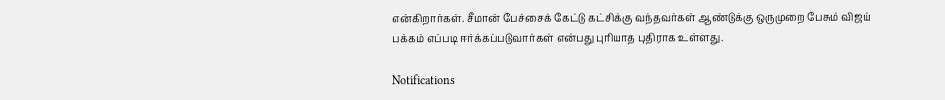என்கிறார்கள். சீமான் பேச்சைக் கேட்டு கட்சிக்கு வந்தவர்கள் ஆண்டுக்கு ஒருமுறை பேசும் விஜய் பக்கம் எப்படி ஈர்க்கப்படுவார்கள் என்பது புரியாத புதிராக உள்ளது.

Notifications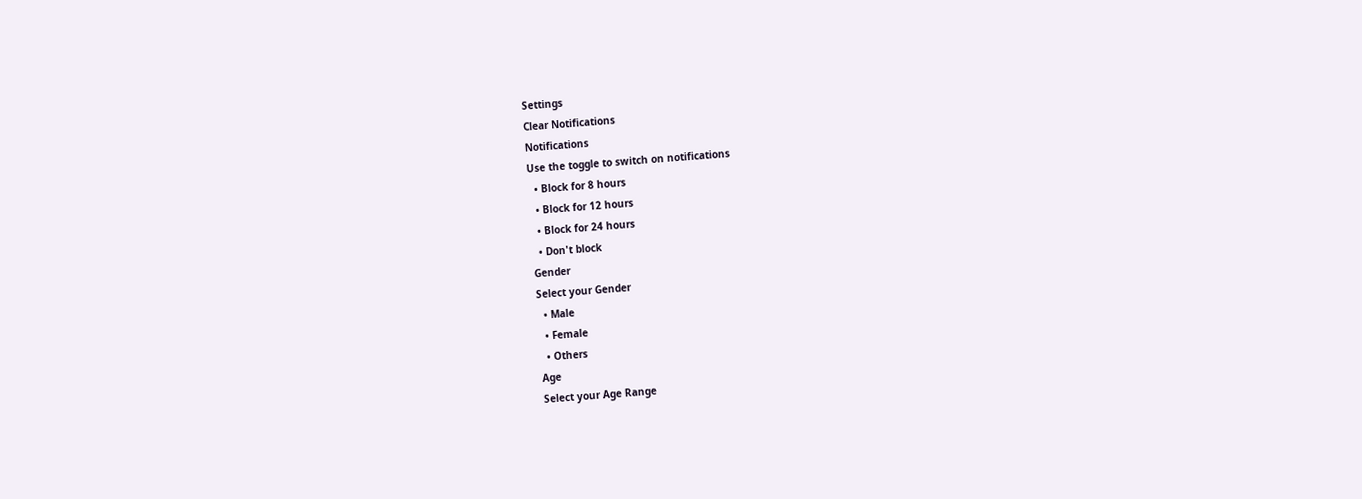Settings
Clear Notifications
Notifications
Use the toggle to switch on notifications
  • Block for 8 hours
  • Block for 12 hours
  • Block for 24 hours
  • Don't block
Gender
Select your Gender
  • Male
  • Female
  • Others
Age
Select your Age Range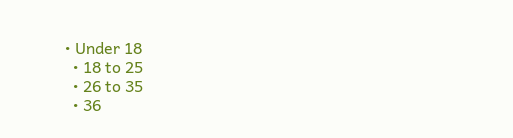• Under 18
  • 18 to 25
  • 26 to 35
  • 36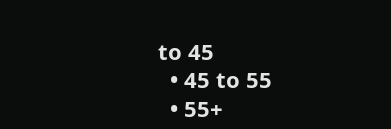to 45
  • 45 to 55
  • 55+